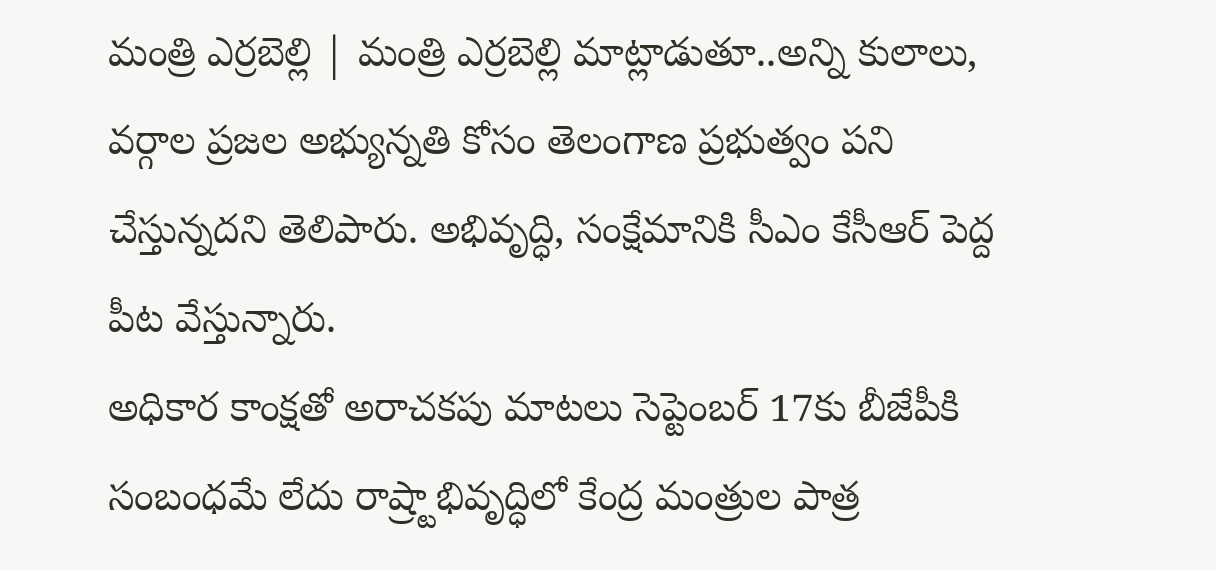మంత్రి ఎర్రబెల్లి | మంత్రి ఎర్రబెల్లి మాట్లాడుతూ..అన్ని కులాలు, వర్గాల ప్రజల అభ్యున్నతి కోసం తెలంగాణ ప్రభుత్వం పని చేస్తున్నదని తెలిపారు. అభివృద్ధి, సంక్షేమానికి సీఎం కేసీఆర్ పెద్ద పీట వేస్తున్నారు.
అధికార కాంక్షతో అరాచకపు మాటలు సెప్టెంబర్ 17కు బీజేపీకి సంబంధమే లేదు రాష్ర్టాభివృద్ధిలో కేంద్ర మంత్రుల పాత్ర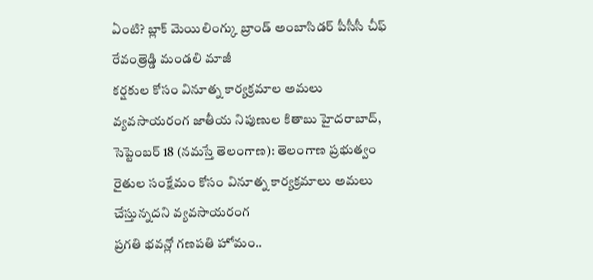ఏంటి? బ్లాక్ మెయిలింగ్కు బ్రాండ్ అంబాసిడర్ పీసీసీ చీఫ్ రేవంత్రెడ్డి మండలి మాజీ
కర్షకుల కోసం వినూత్న కార్యక్రమాల అమలు వ్యవసాయరంగ జాతీయ నిపుణుల కితాబు హైదరాబాద్, సెప్టెంబర్ 18 (నమస్తే తెలంగాణ): తెలంగాణ ప్రభుత్వం రైతుల సంక్షేమం కోసం వినూత్న కార్యక్రమాలు అమలు చేస్తున్నదని వ్యవసాయరంగ
ప్రగతి భవన్లో గణపతి హోమం..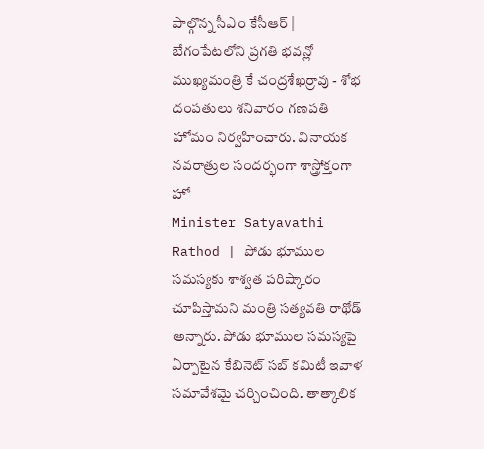పాల్గొన్న సీఎం కేసీఆర్ | బేగంపేటలోని ప్రగతి భవన్లో ముఖ్యమంత్రి కే చంద్రశేఖర్రావు - శోభ దంపతులు శనివారం గణపతి హోమం నిర్వహించారు. వినాయక నవరాత్రుల సందర్భంగా శాస్త్రోక్తంగా హో
Minister Satyavathi Rathod | పోడు భూముల సమస్యకు శాశ్వత పరిష్కారం చూపిస్తామని మంత్రి సత్యవతి రాథోడ్ అన్నారు. పోడు భూముల సమస్యపై ఏర్పాటైన కేబినెట్ సబ్ కమిటీ ఇవాళ సమావేశమై చర్చించింది. తాత్కాలిక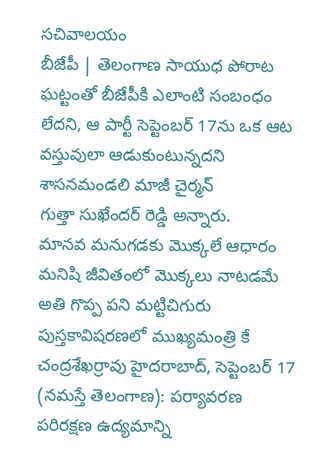సచివాలయం
బీజేపీ | తెలంగాణ సాయుధ పోరాట ఘట్టంతో బీజేపీకి ఎలాంటి సంబంధం లేదని, ఆ పార్టీ సెప్టెంబర్ 17ను ఒక ఆట వస్తువులా ఆడుకుంటున్నదని శాసనమండలి మాజీ చైర్మన్
గుత్తా సుఖేందర్ రెడ్డి అన్నారు.
మానవ మనుగడకు మొక్కలే ఆధారం మనిషి జీవితంలో మొక్కలు నాటడమే అతి గొప్ప పని మట్టిచిగురు పుస్తకావిషరణలో ముఖ్యమంత్రి కే చంద్రశేఖర్రావు హైదరాబాద్, సెప్టెంబర్ 17 (నమస్తే తెలంగాణ): పర్యావరణ పరిరక్షణ ఉద్యమాన్ని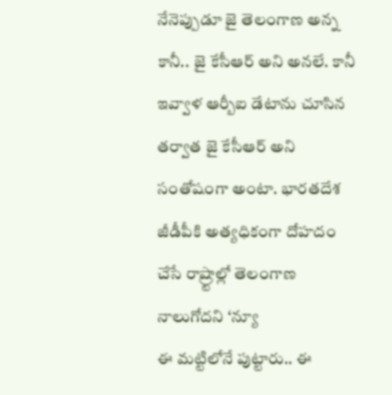నేనెప్పుడూ జై తెలంగాణ అన్న కానీ.. జై కేసీఆర్ అని అనలే. కానీ ఇవ్వాళ ఆర్బీఐ డేటాను చూసిన తర్వాత జై కేసీఆర్ అని సంతోషంగా అంటా. భారతదేశ జీడీపీకి అత్యధికంగా దోహదం చేసే రాష్ర్టాల్లో తెలంగాణ నాలుగోదని ‘న్యూ
ఈ మట్టిలోనే పుట్టారు.. ఈ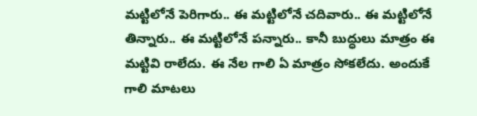మట్టిలోనే పెరిగారు.. ఈ మట్టిలోనే చదివారు.. ఈ మట్టిలోనే తిన్నారు.. ఈ మట్టిలోనే పన్నారు.. కానీ బుద్ధులు మాత్రం ఈ మట్టివి రాలేదు. ఈ నేల గాలి ఏ మాత్రం సోకలేదు. అందుకే గాలి మాటలు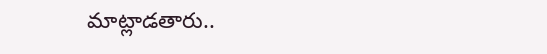మాట్లాడతారు..